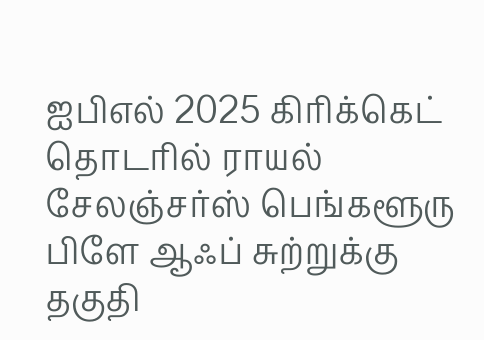ஐபிஎல் 2025 கிரிக்கெட் தொடரில் ராயல் சேலஞ்சர்ஸ் பெங்களூரு பிளே ஆஃப் சுற்றுக்கு தகுதி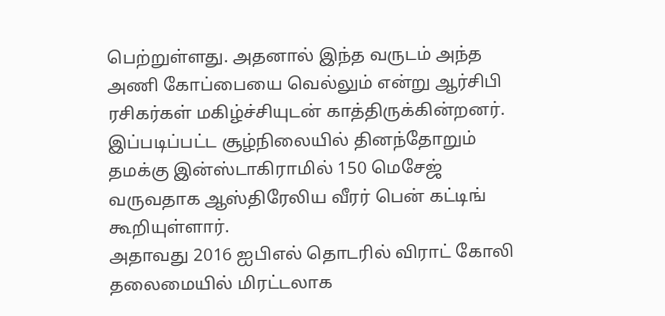பெற்றுள்ளது. அதனால் இந்த வருடம் அந்த அணி கோப்பையை வெல்லும் என்று ஆர்சிபி ரசிகர்கள் மகிழ்ச்சியுடன் காத்திருக்கின்றனர். இப்படிப்பட்ட சூழ்நிலையில் தினந்தோறும் தமக்கு இன்ஸ்டாகிராமில் 150 மெசேஜ் வருவதாக ஆஸ்திரேலிய வீரர் பென் கட்டிங் கூறியுள்ளார்.
அதாவது 2016 ஐபிஎல் தொடரில் விராட் கோலி தலைமையில் மிரட்டலாக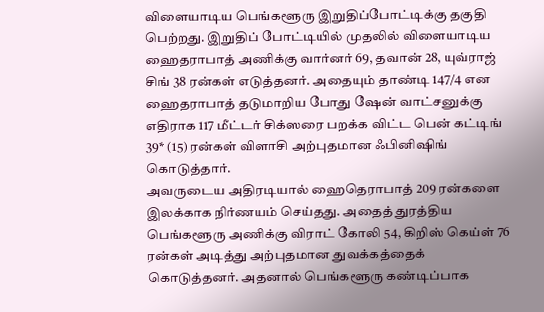விளையாடிய பெங்களூரு இறுதிப்போட்டிக்கு தகுதி பெற்றது. இறுதிப் போட்டியில் முதலில் விளையாடிய ஹைதராபாத் அணிக்கு வார்னர் 69, தவான் 28, யுவ்ராஜ் சிங் 38 ரன்கள் எடுத்தனர். அதையும் தாண்டி 147/4 என ஹைதராபாத் தடுமாறிய போது ஷேன் வாட்சனுக்கு எதிராக 117 மீட்டர் சிக்ஸரை பறக்க விட்ட பென் கட்டிங் 39* (15) ரன்கள் விளாசி அற்புதமான ஃபினிஷிங் கொடுத்தார்.
அவருடைய அதிரடியால் ஹைதெராபாத் 209 ரன்களை இலக்காக நிர்ணயம் செய்தது. அதைத் துரத்திய பெங்களூரு அணிக்கு விராட் கோலி 54, கிறிஸ் கெய்ள் 76 ரன்கள் அடித்து அற்புதமான துவக்கத்தைக் கொடுத்தனர். அதனால் பெங்களூரு கண்டிப்பாக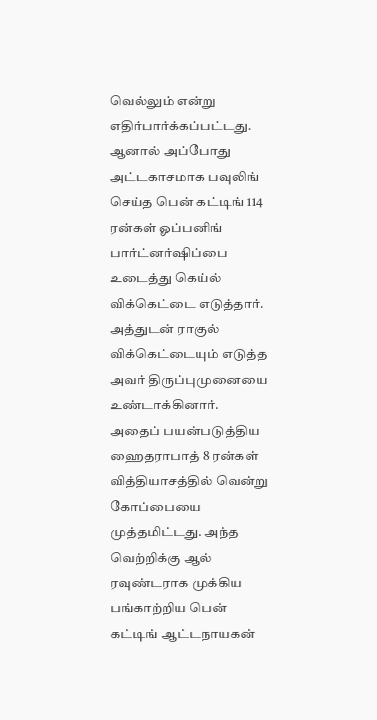வெல்லும் என்று எதிர்பார்க்கப்பட்டது. ஆனால் அப்போது அட்டகாசமாக பவுலிங் செய்த பென் கட்டிங் 114 ரன்கள் ஓப்பனிங் பார்ட்னர்ஷிப்பை உடைத்து கெய்ல் விக்கெட்டை எடுத்தார்.
அத்துடன் ராகுல் விக்கெட்டையும் எடுத்த அவர் திருப்புமுனையை உண்டாக்கினார். அதைப் பயன்படுத்திய ஹைதராபாத் 8 ரன்கள் வித்தியாசத்தில் வென்று கோப்பையை முத்தமிட்டது. அந்த வெற்றிக்கு ஆல் ரவுண்டராக முக்கிய பங்காற்றிய பென் கட்டிங் ஆட்டநாயகன்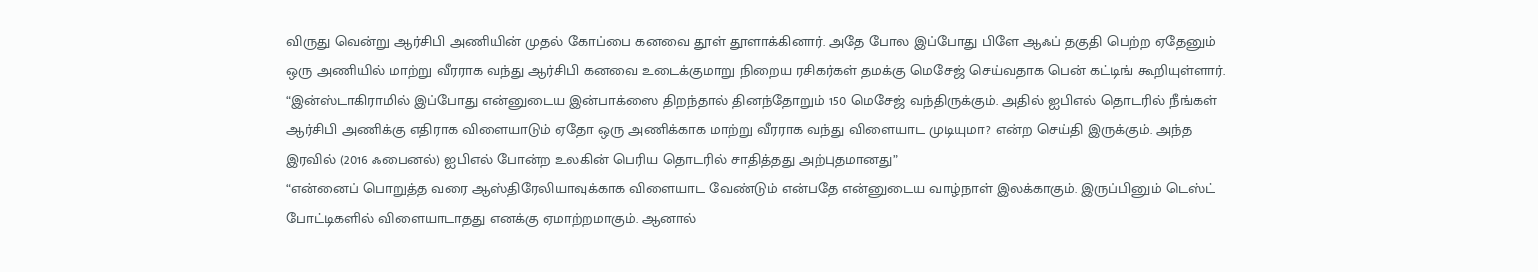விருது வென்று ஆர்சிபி அணியின் முதல் கோப்பை கனவை தூள் தூளாக்கினார். அதே போல இப்போது பிளே ஆஃப் தகுதி பெற்ற ஏதேனும் ஒரு அணியில் மாற்று வீரராக வந்து ஆர்சிபி கனவை உடைக்குமாறு நிறைய ரசிகர்கள் தமக்கு மெசேஜ் செய்வதாக பென் கட்டிங் கூறியுள்ளார்.
“இன்ஸ்டாகிராமில் இப்போது என்னுடைய இன்பாக்ஸை திறந்தால் தினந்தோறும் 150 மெசேஜ் வந்திருக்கும். அதில் ஐபிஎல் தொடரில் நீங்கள் ஆர்சிபி அணிக்கு எதிராக விளையாடும் ஏதோ ஒரு அணிக்காக மாற்று வீரராக வந்து விளையாட முடியுமா? என்ற செய்தி இருக்கும். அந்த இரவில் (2016 ஃபைனல்) ஐபிஎல் போன்ற உலகின் பெரிய தொடரில் சாதித்தது அற்புதமானது”
“என்னைப் பொறுத்த வரை ஆஸ்திரேலியாவுக்காக விளையாட வேண்டும் என்பதே என்னுடைய வாழ்நாள் இலக்காகும். இருப்பினும் டெஸ்ட் போட்டிகளில் விளையாடாதது எனக்கு ஏமாற்றமாகும். ஆனால்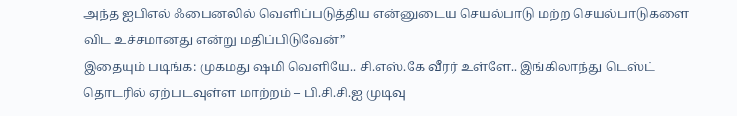அந்த ஐபிஎல் ஃபைனலில் வெளிப்படுத்திய என்னுடைய செயல்பாடு மற்ற செயல்பாடுகளை விட உச்சமானது என்று மதிப்பிடுவேன்”
இதையும் படிங்க: முகமது ஷமி வெளியே.. சி.எஸ்.கே வீரர் உள்ளே.. இங்கிலாந்து டெஸ்ட் தொடரில் ஏற்படவுள்ள மாற்றம் – பி.சி.சி.ஐ முடிவு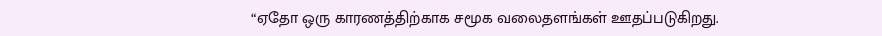“ஏதோ ஒரு காரணத்திற்காக சமூக வலைதளங்கள் ஊதப்படுகிறது.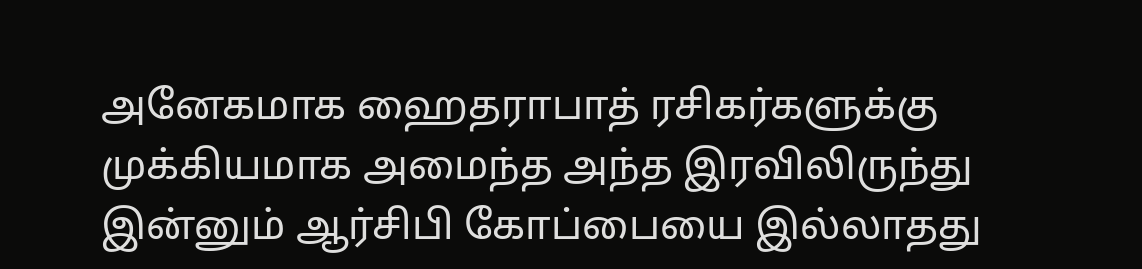அனேகமாக ஹைதராபாத் ரசிகர்களுக்கு முக்கியமாக அமைந்த அந்த இரவிலிருந்து இன்னும் ஆர்சிபி கோப்பையை இல்லாதது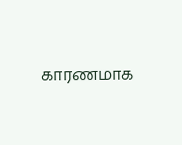காரணமாக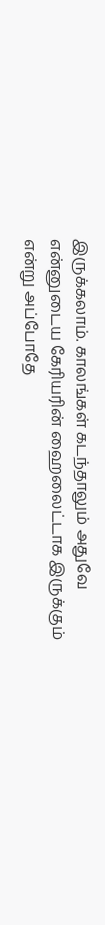இருக்கலாம். காலங்கள் கடந்தாலும் அதுவே என்னுடைய கேரியரின் ஹைலைட்டாக இருக்கும் என்று அப்போதே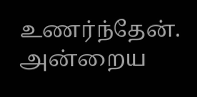உணர்ந்தேன். அன்றைய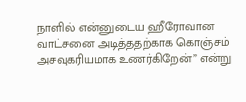நாளில் என்னுடைய ஹீரோவான வாட்சனை அடித்ததற்காக கொஞ்சம் அசவுகரியமாக உணர்கிறேன்” என்று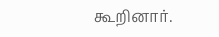கூறினார்.